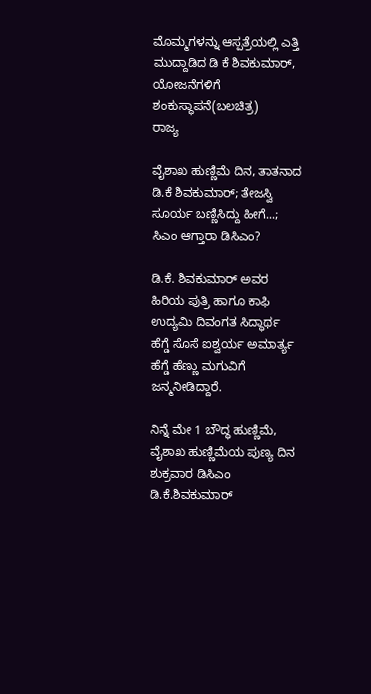ಮೊಮ್ಮಗಳನ್ನು ಆಸ್ಪತ್ರೆಯಲ್ಲಿ ಎತ್ತಿ ಮುದ್ದಾಡಿದ ಡಿ ಕೆ ಶಿವಕುಮಾರ್, ಯೋಜನೆಗಳಿಗೆ ಶಂಕುಸ್ಥಾಪನೆ(ಬಲಚಿತ್ರ)
ರಾಜ್ಯ

ವೈಶಾಖ ಹುಣ್ಣಿಮೆ ದಿನ, ತಾತನಾದ ಡಿ.ಕೆ ಶಿವಕುಮಾರ್; ತೇಜಸ್ವಿ ಸೂರ್ಯ ಬಣ್ಣಿಸಿದ್ದು ಹೀಗೆ...; ಸಿಎಂ ಆಗ್ತಾರಾ ಡಿಸಿಎಂ?

ಡಿ.ಕೆ. ಶಿವಕುಮಾರ್ ಅವರ ಹಿರಿಯ ಪುತ್ರಿ ಹಾಗೂ ಕಾಫಿ ಉದ್ಯಮಿ ದಿವಂಗತ ಸಿದ್ಧಾರ್ಥ ಹೆಗ್ಡೆ ಸೊಸೆ ಐಶ್ವರ್ಯ ಅಮಾರ್ತ್ಯ ಹೆಗ್ಡೆ ಹೆಣ್ಣು ಮಗುವಿಗೆ ಜನ್ಮನೀಡಿದ್ದಾರೆ.

ನಿನ್ನೆ ಮೇ 1 ಬೌದ್ಧ ಹುಣ್ಣಿಮೆ, ವೈಶಾಖ ಹುಣ್ಣಿಮೆಯ ಪುಣ್ಯ ದಿನ ಶುಕ್ರವಾರ ಡಿಸಿಎಂ ಡಿ.ಕೆ.ಶಿವಕುಮಾರ್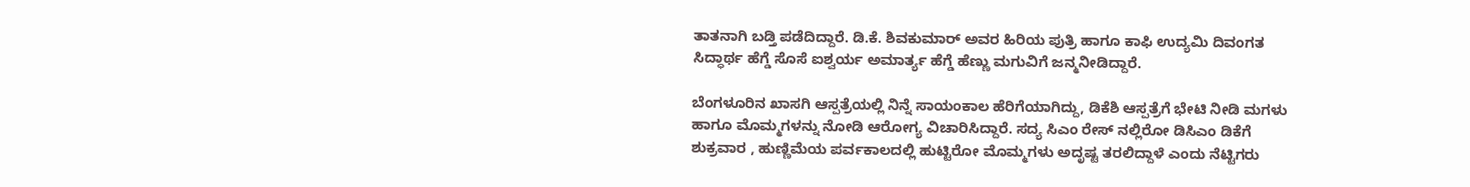ತಾತನಾಗಿ ಬಡ್ತಿ ಪಡೆದಿದ್ದಾರೆ. ಡಿ.ಕೆ. ಶಿವಕುಮಾರ್ ಅವರ ಹಿರಿಯ ಪುತ್ರಿ ಹಾಗೂ ಕಾಫಿ ಉದ್ಯಮಿ ದಿವಂಗತ ಸಿದ್ಧಾರ್ಥ ಹೆಗ್ಡೆ ಸೊಸೆ ಐಶ್ವರ್ಯ ಅಮಾರ್ತ್ಯ ಹೆಗ್ಡೆ ಹೆಣ್ಣು ಮಗುವಿಗೆ ಜನ್ಮನೀಡಿದ್ದಾರೆ.

ಬೆಂಗಳೂರಿನ ಖಾಸಗಿ ಆಸ್ಪತ್ರೆಯಲ್ಲಿ ನಿನ್ನೆ ಸಾಯಂಕಾಲ ಹೆರಿಗೆಯಾಗಿದ್ದು, ಡಿಕೆಶಿ ಆಸ್ಪತ್ರೆಗೆ ಭೇಟಿ ನೀಡಿ ಮಗಳು ಹಾಗೂ ಮೊಮ್ಮಗಳನ್ನು ನೋಡಿ ಆರೋಗ್ಯ ವಿಚಾರಿಸಿದ್ದಾರೆ. ಸದ್ಯ ಸಿಎಂ ರೇಸ್ ನಲ್ಲಿರೋ ಡಿಸಿಎಂ ಡಿಕೆಗೆ ಶುಕ್ರವಾರ , ಹುಣ್ಣಿಮೆಯ ಪರ್ವಕಾಲದಲ್ಲಿ ಹುಟ್ಟಿರೋ ಮೊಮ್ಮಗಳು ಅದೃಷ್ಟ ತರಲಿದ್ದಾಳೆ ಎಂದು ನೆಟ್ಟಿಗರು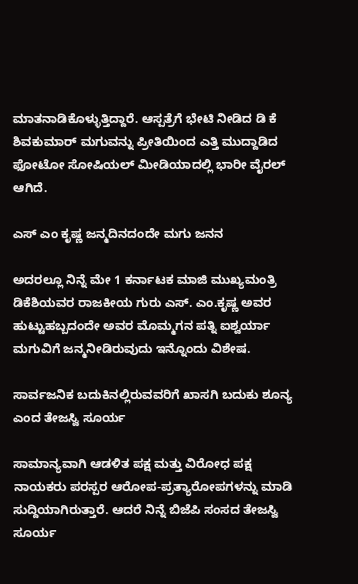ಮಾತನಾಡಿಕೊಳ್ಳುತ್ತಿದ್ದಾರೆ. ಆಸ್ಪತ್ರೆಗೆ ಭೇಟಿ ನೀಡಿದ ಡಿ ಕೆ ಶಿವಕುಮಾರ್ ಮಗುವನ್ನು ಪ್ರೀತಿಯಿಂದ ಎತ್ತಿ ಮುದ್ದಾಡಿದ ಫೋಟೋ ಸೋಷಿಯಲ್ ಮೀಡಿಯಾದಲ್ಲಿ ಭಾರೀ ವೈರಲ್ ಆಗಿದೆ.

ಎಸ್ ಎಂ ಕೃಷ್ಣ ಜನ್ಮದಿನದಂದೇ ಮಗು ಜನನ

ಅದರಲ್ಲೂ ನಿನ್ನೆ ಮೇ 1 ಕರ್ನಾಟಕ ಮಾಜಿ ಮುಖ್ಯಮಂತ್ರಿ ಡಿಕೆಶಿಯವರ ರಾಜಕೀಯ ಗುರು ಎಸ್. ಎಂ.ಕೃಷ್ಣ ಅವರ ಹುಟ್ಟುಹಬ್ಬದಂದೇ ಅವರ ಮೊಮ್ಮಗನ ಪತ್ನಿ ಐಶ್ವರ್ಯಾ ಮಗುವಿಗೆ ಜನ್ಮನೀಡಿರುವುದು ಇನ್ನೊಂದು ವಿಶೇಷ.

ಸಾರ್ವಜನಿಕ ಬದುಕಿನಲ್ಲಿರುವವರಿಗೆ ಖಾಸಗಿ ಬದುಕು ಶೂನ್ಯ ಎಂದ ತೇಜಸ್ವಿ ಸೂರ್ಯ

ಸಾಮಾನ್ಯವಾಗಿ ಆಡಳಿತ ಪಕ್ಷ ಮತ್ತು ವಿರೋಧ ಪಕ್ಷ ನಾಯಕರು ಪರಸ್ಪರ ಆರೋಪ-ಪ್ರತ್ಯಾರೋಪಗಳನ್ನು ಮಾಡಿ ಸುದ್ದಿಯಾಗಿರುತ್ತಾರೆ. ಆದರೆ ನಿನ್ನೆ ಬಿಜೆಪಿ ಸಂಸದ ತೇಜಸ್ವಿ ಸೂರ್ಯ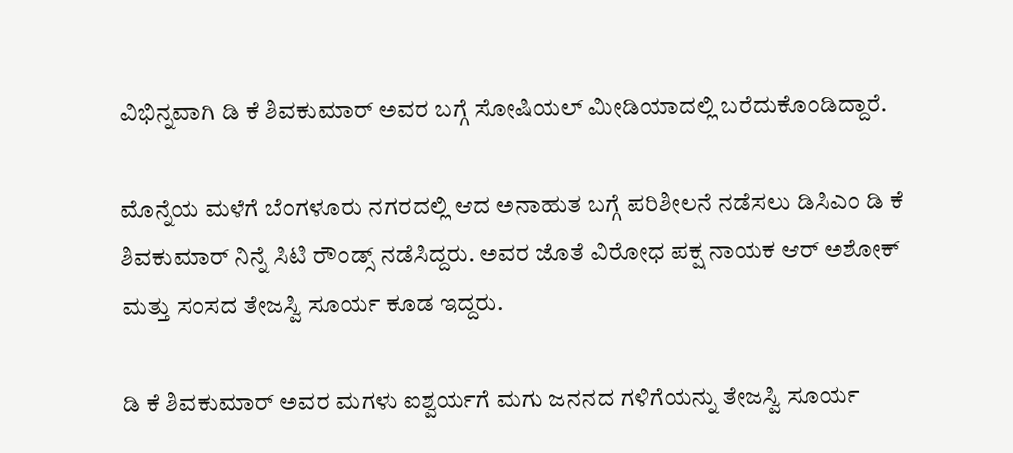ವಿಭಿನ್ನವಾಗಿ ಡಿ ಕೆ ಶಿವಕುಮಾರ್ ಅವರ ಬಗ್ಗೆ ಸೋಷಿಯಲ್ ಮೀಡಿಯಾದಲ್ಲಿ ಬರೆದುಕೊಂಡಿದ್ದಾರೆ.

ಮೊನ್ನೆಯ ಮಳೆಗೆ ಬೆಂಗಳೂರು ನಗರದಲ್ಲಿ ಆದ ಅನಾಹುತ ಬಗ್ಗೆ ಪರಿಶೀಲನೆ ನಡೆಸಲು ಡಿಸಿಎಂ ಡಿ ಕೆ ಶಿವಕುಮಾರ್ ನಿನ್ನೆ ಸಿಟಿ ರೌಂಡ್ಸ್ ನಡೆಸಿದ್ದರು. ಅವರ ಜೊತೆ ವಿರೋಧ ಪಕ್ಷ ನಾಯಕ ಆರ್ ಅಶೋಕ್ ಮತ್ತು ಸಂಸದ ತೇಜಸ್ವಿ ಸೂರ್ಯ ಕೂಡ ಇದ್ದರು.

ಡಿ ಕೆ ಶಿವಕುಮಾರ್ ಅವರ ಮಗಳು ಐಶ್ವರ್ಯಗೆ ಮಗು ಜನನದ ಗಳಿಗೆಯನ್ನು ತೇಜಸ್ವಿ ಸೂರ್ಯ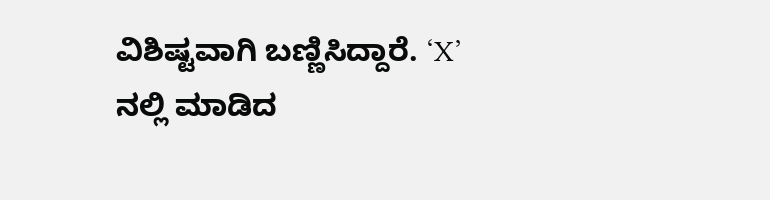ವಿಶಿಷ್ಟವಾಗಿ ಬಣ್ಣಿಸಿದ್ದಾರೆ. ‘X’ ನಲ್ಲಿ ಮಾಡಿದ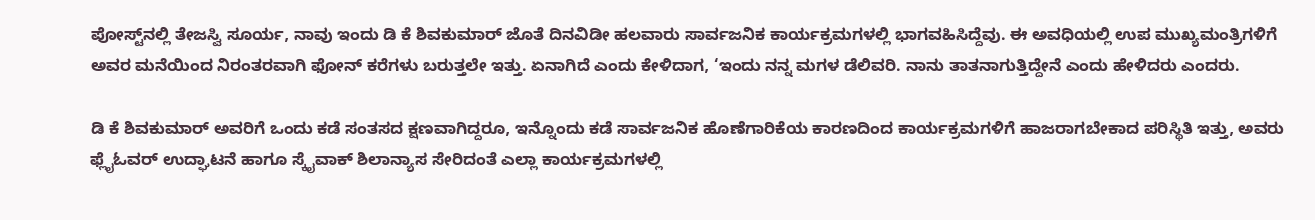ಪೋಸ್ಟ್‌ನಲ್ಲಿ ತೇಜಸ್ವಿ ಸೂರ್ಯ, ನಾವು ಇಂದು ಡಿ ಕೆ ಶಿವಕುಮಾರ್ ಜೊತೆ ದಿನವಿಡೀ ಹಲವಾರು ಸಾರ್ವಜನಿಕ ಕಾರ್ಯಕ್ರಮಗಳಲ್ಲಿ ಭಾಗವಹಿಸಿದ್ದೆವು. ಈ ಅವಧಿಯಲ್ಲಿ ಉಪ ಮುಖ್ಯಮಂತ್ರಿಗಳಿಗೆ ಅವರ ಮನೆಯಿಂದ ನಿರಂತರವಾಗಿ ಫೋನ್ ಕರೆಗಳು ಬರುತ್ತಲೇ ಇತ್ತು. ಏನಾಗಿದೆ ಎಂದು ಕೇಳಿದಾಗ, ‘ಇಂದು ನನ್ನ ಮಗಳ ಡೆಲಿವರಿ. ನಾನು ತಾತನಾಗುತ್ತಿದ್ದೇನೆ ಎಂದು ಹೇಳಿದರು ಎಂದರು.

ಡಿ ಕೆ ಶಿವಕುಮಾರ್ ಅವರಿಗೆ ಒಂದು ಕಡೆ ಸಂತಸದ ಕ್ಷಣವಾಗಿದ್ದರೂ, ಇನ್ನೊಂದು ಕಡೆ ಸಾರ್ವಜನಿಕ ಹೊಣೆಗಾರಿಕೆಯ ಕಾರಣದಿಂದ ಕಾರ್ಯಕ್ರಮಗಳಿಗೆ ಹಾಜರಾಗಬೇಕಾದ ಪರಿಸ್ಥಿತಿ ಇತ್ತು, ಅವರು ಫ್ಲೈಓವರ್ ಉದ್ಘಾಟನೆ ಹಾಗೂ ಸ್ಕೈವಾಕ್ ಶಿಲಾನ್ಯಾಸ ಸೇರಿದಂತೆ ಎಲ್ಲಾ ಕಾರ್ಯಕ್ರಮಗಳಲ್ಲಿ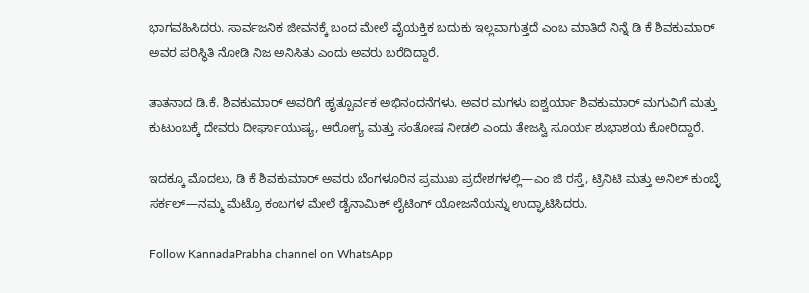ಭಾಗವಹಿಸಿದರು. ಸಾರ್ವಜನಿಕ ಜೀವನಕ್ಕೆ ಬಂದ ಮೇಲೆ ವೈಯಕ್ತಿಕ ಬದುಕು ಇಲ್ಲವಾಗುತ್ತದೆ ಎಂಬ ಮಾತಿದೆ ನಿನ್ನೆ ಡಿ ಕೆ ಶಿವಕುಮಾರ್ ಅವರ ಪರಿಸ್ಥಿತಿ ನೋಡಿ ನಿಜ ಅನಿಸಿತು ಎಂದು ಅವರು ಬರೆದಿದ್ದಾರೆ.

ತಾತನಾದ ಡಿ.ಕೆ. ಶಿವಕುಮಾರ್ ಅವರಿಗೆ ಹೃತ್ಪೂರ್ವಕ ಅಭಿನಂದನೆಗಳು. ಅವರ ಮಗಳು ಐಶ್ವರ್ಯಾ ಶಿವಕುಮಾರ್ ಮಗುವಿಗೆ ಮತ್ತು ಕುಟುಂಬಕ್ಕೆ ದೇವರು ದೀರ್ಘಾಯುಷ್ಯ, ಆರೋಗ್ಯ ಮತ್ತು ಸಂತೋಷ ನೀಡಲಿ ಎಂದು ತೇಜಸ್ವಿ ಸೂರ್ಯ ಶುಭಾಶಯ ಕೋರಿದ್ದಾರೆ.

ಇದಕ್ಕೂ ಮೊದಲು, ಡಿ ಕೆ ಶಿವಕುಮಾರ್ ಅವರು ಬೆಂಗಳೂರಿನ ಪ್ರಮುಖ ಪ್ರದೇಶಗಳಲ್ಲಿ—ಎಂ ಜಿ ರಸ್ತೆ, ಟ್ರಿನಿಟಿ ಮತ್ತು ಅನಿಲ್ ಕುಂಬ್ಳೆ ಸರ್ಕಲ್—ನಮ್ಮ ಮೆಟ್ರೊ ಕಂಬಗಳ ಮೇಲೆ ಡೈನಾಮಿಕ್ ಲೈಟಿಂಗ್ ಯೋಜನೆಯನ್ನು ಉದ್ಘಾಟಿಸಿದರು.

Follow KannadaPrabha channel on WhatsApp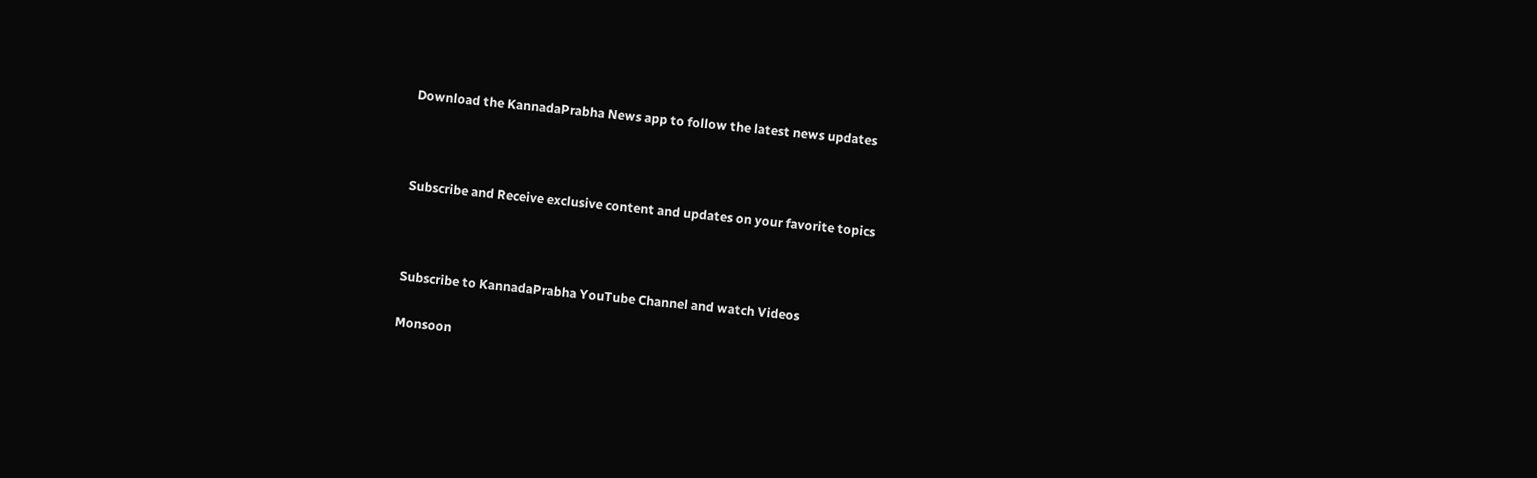Download the KannadaPrabha News app to follow the latest news updates



Subscribe and Receive exclusive content and updates on your favorite topics



Subscribe to KannadaPrabha YouTube Channel and watch Videos

Monsoon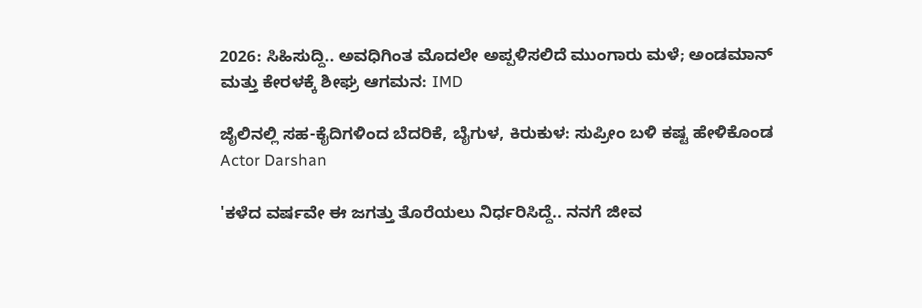2026: ಸಿಹಿಸುದ್ದಿ.. ಅವಧಿಗಿಂತ ಮೊದಲೇ ಅಪ್ಪಳಿಸಲಿದೆ ಮುಂಗಾರು ಮಳೆ; ಅಂಡಮಾನ್ ಮತ್ತು ಕೇರಳಕ್ಕೆ ಶೀಘ್ರ ಆಗಮನ: IMD

ಜೈಲಿನಲ್ಲಿ ಸಹ-ಕೈದಿಗಳಿಂದ ಬೆದರಿಕೆ, ಬೈಗುಳ, ಕಿರುಕುಳ: ಸುಪ್ರೀಂ ಬಳಿ ಕಷ್ಟ ಹೇಳಿಕೊಂಡ Actor Darshan

'ಕಳೆದ ವರ್ಷವೇ ಈ ಜಗತ್ತು ತೊರೆಯಲು ನಿರ್ಧರಿಸಿದ್ದೆ.. ನನಗೆ ಜೀವ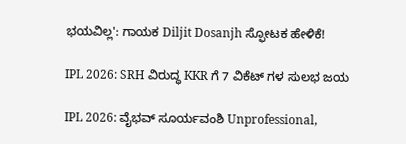ಭಯವಿಲ್ಲ': ಗಾಯಕ Diljit Dosanjh ಸ್ಫೋಟಕ ಹೇಳಿಕೆ!

IPL 2026: SRH ವಿರುದ್ಧ KKR ಗೆ 7 ವಿಕೆಟ್ ಗಳ ಸುಲಭ ಜಯ

IPL 2026: ವೈಭವ್ ಸೂರ್ಯವಂಶಿ Unprofessional,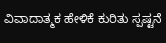ವಿವಾದಾತ್ಮಕ ಹೇಳಿಕೆ ಕುರಿತು ಸ್ಪಷ್ಟನೆ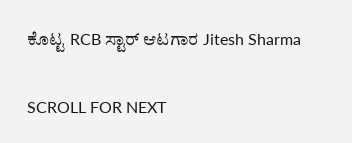ಕೊಟ್ಟ RCB ಸ್ಟಾರ್ ಆಟಗಾರ Jitesh Sharma

SCROLL FOR NEXT